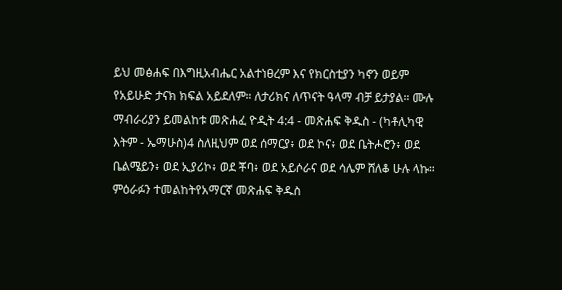ይህ መፅሐፍ በእግዚአብሔር አልተነፀረም እና የክርስቲያን ካኖን ወይም የአይሁድ ታናክ ክፍል አይደለም። ለታሪክና ለጥናት ዓላማ ብቻ ይታያል። ሙሉ ማብራሪያን ይመልከቱ መጽሐፈ ዮዲት 4:4 - መጽሐፍ ቅዱስ - (ካቶሊካዊ እትም - ኤማሁስ)4 ስለዚህም ወደ ሰማርያ፥ ወደ ኮና፥ ወደ ቤትሖሮን፥ ወደ ቤልሜይን፥ ወደ ኢያሪኮ፥ ወደ ቾባ፥ ወደ አይሶራና ወደ ሳሌም ሸለቆ ሁሉ ላኩ። ምዕራፉን ተመልከትየአማርኛ መጽሐፍ ቅዱስ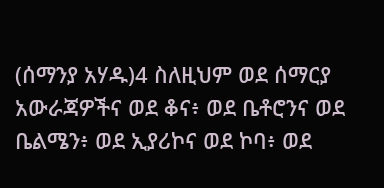(ሰማንያ አሃዱ)4 ስለዚህም ወደ ሰማርያ አውራጃዎችና ወደ ቆና፥ ወደ ቤቶሮንና ወደ ቤልሜን፥ ወደ ኢያሪኮና ወደ ኮባ፥ ወደ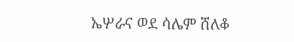ኤሦራና ወደ ሳሌም ሸለቆ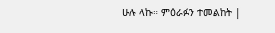ሁሉ ላኩ። ምዕራፉን ተመልከት |